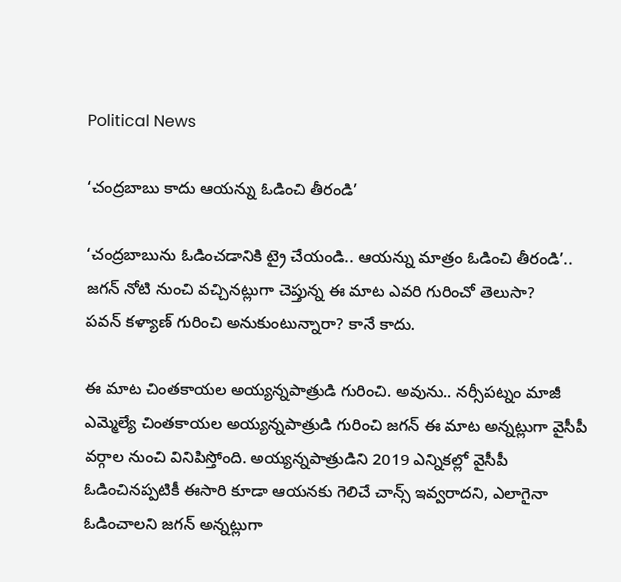Political News

‘చంద్రబాబు కాదు ఆయన్ను ఓడించి తీరండి’

‘చంద్రబాబును ఓడించడానికి ట్రై చేయండి.. ఆయన్ను మాత్రం ఓడించి తీరండి’.. జగన్ నోటి నుంచి వచ్చినట్లుగా చెప్తున్న ఈ మాట ఎవరి గురించో తెలుసా?
పవన్ కళ్యాణ్ గురించి అనుకుంటున్నారా? కానే కాదు.

ఈ మాట చింతకాయల అయ్యన్నపాత్రుడి గురించి. అవును.. నర్సీపట్నం మాజీ ఎమ్మెల్యే చింతకాయల అయ్యన్నపాత్రుడి గురించి జగన్ ఈ మాట అన్నట్లుగా వైసీపీ వర్గాల నుంచి వినిపిస్తోంది. అయ్యన్నపాత్రుడిని 2019 ఎన్నికల్లో వైసీపీ ఓడించినప్పటికీ ఈసారి కూడా ఆయనకు గెలిచే చాన్స్ ఇవ్వరాదని, ఎలాగైనా ఓడించాలని జగన్ అన్నట్లుగా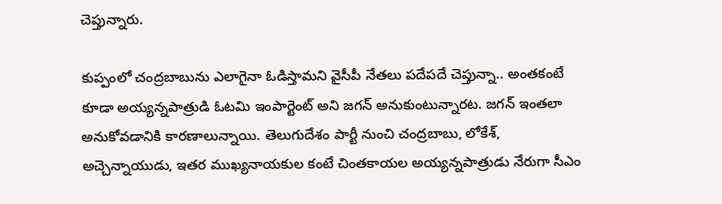చెప్తున్నారు.

కుప్పంలో చంద్రబాబును ఎలాగైనా ఓడిస్తామని వైసీపీ నేతలు పదేపదే చెప్తున్నా.. అంతకంటే కూడా అయ్యన్నపాత్రుడి ఓటమి ఇంపార్టెంట్ అని జగన్ అనుకుంటున్నారట. జగన్ ఇంతలా అనుకోవడానికి కారణాలున్నాయి. తెలుగుదేశం పార్టీ నుంచి చంద్రబాబు, లోకేశ్, అచ్చెన్నాయుడు, ఇతర ముఖ్యనాయకుల కంటే చింతకాయల అయ్యన్నపాత్రుడు నేరుగా సీఎం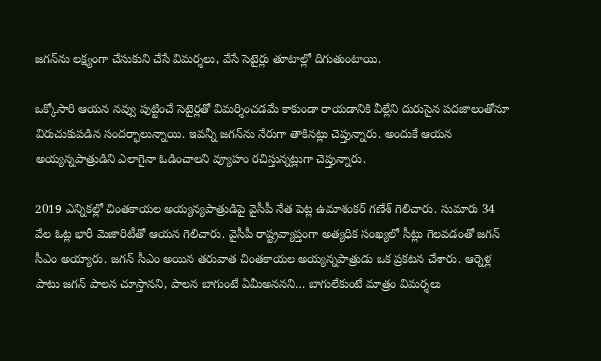జగన్‌ను లక్ష్యంగా చేసుకుని చేసే విమర్శలు, వేసే సెటైర్లు తూటాల్లో దిగుతుంటాయి.

ఒక్కోసారి ఆయన నవ్వు పుట్టించే సెటైర్లతో విమర్శించడమే కాకుండా రాయడానికి వీల్లేని దురుసైన పదజాలంతోనూ విరుచుకుపడిన సందర్భాలున్నాయి. ఇవన్నీ జగన్‌ను నేరుగా తాకినట్లు చెప్తున్నారు. అందుకే ఆయన అయ్యన్నపాత్రుడిని ఎలాగైనా ఓడించాలని వ్యూహం రచిస్తున్నట్లుగా చెప్తున్నారు.

2019 ఎన్నికల్లో చింతకాయల అయ్యన్యపాత్రుడిపై వైసీపీ నేత పెట్ల ఉమాశంకర్ గణేశ్ గెలిచారు. సుమారు 34 వేల ఓట్ల భారీ మెజారిటీతో ఆయన గెలిచారు. వైసీపీ రాష్ట్రవ్యాప్తంగా అత్యధిక సంఖ్యలో సీట్లు గెలవడంతో జగన్ సీఎం అయ్యారు. జగన్ సీఎం అయిన తరువాత చింతకాయల అయ్యన్నపాత్రుడు ఒక ప్రకటన చేశారు. ఆర్నెళ్ల పాటు జగన్ పాలన చూస్తానని, పాలన బాగుంటే ఏమీఅననని… బాగులేకుంటే మాత్రం విమర్శలు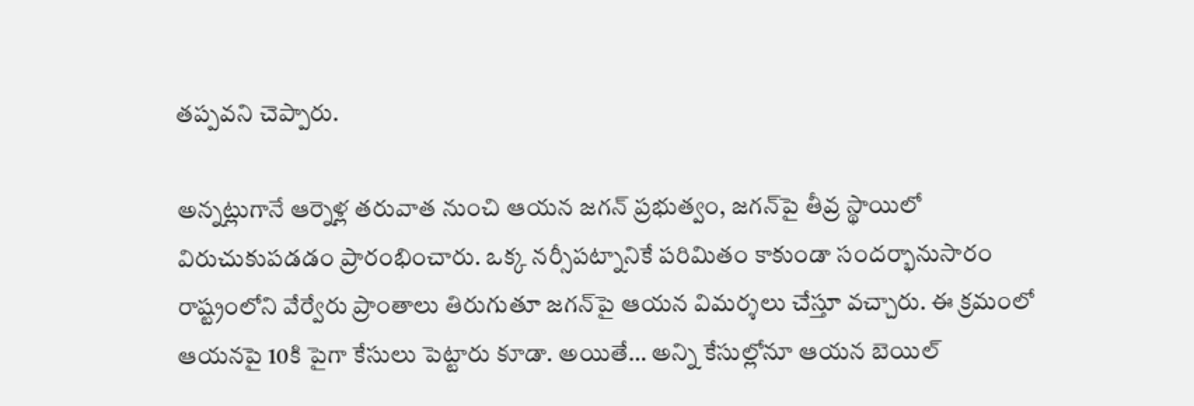తప్పవని చెప్పారు.

అన్నట్లుగానే ఆర్నెళ్ల తరువాత నుంచి ఆయన జగన్ ప్రభుత్వం, జగన్‌పై తీవ్ర స్థాయిలో విరుచుకుపడడం ప్రారంభించారు. ఒక్క నర్సీపట్నానికే పరిమితం కాకుండా సందర్భానుసారం రాష్ట్రంలోని వేర్వేరు ప్రాంతాలు తిరుగుతూ జగన్‌పై ఆయన విమర్శలు చేస్తూ వచ్చారు. ఈ క్రమంలో ఆయనపై 10కి పైగా కేసులు పెట్టారు కూడా. అయితే… అన్ని కేసుల్లోనూ ఆయన బెయిల్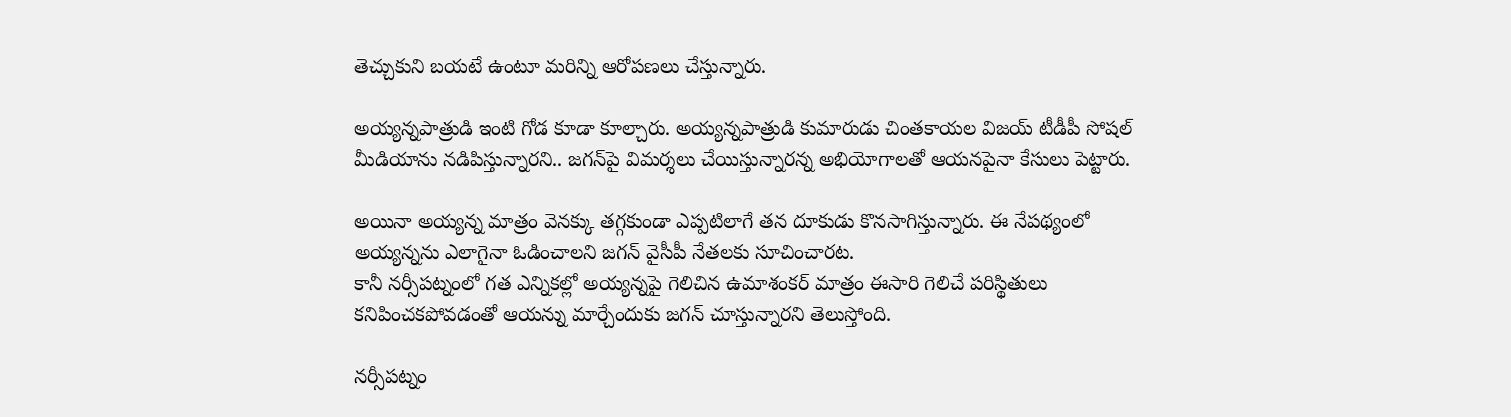తెచ్చుకుని బయటే ఉంటూ మరిన్ని ఆరోపణలు చేస్తున్నారు.

అయ్యన్నపాత్రుడి ఇంటి గోడ కూడా కూల్చారు. అయ్యన్నపాత్రుడి కుమారుడు చింతకాయల విజయ్ టీడీపీ సోషల్ మీడియాను నడిపిస్తున్నారని.. జగన్‌పై విమర్శలు చేయిస్తున్నారన్న అభియోగాలతో ఆయనపైనా కేసులు పెట్టారు.

అయినా అయ్యన్న మాత్రం వెనక్కు తగ్గకుండా ఎప్పటిలాగే తన దూకుడు కొనసాగిస్తున్నారు. ఈ నేపథ్యంలో అయ్యన్నను ఎలాగైనా ఓడించాలని జగన్ వైసీపీ నేతలకు సూచించారట.
కానీ నర్సీపట్నంలో గత ఎన్నికల్లో అయ్యన్నపై గెలిచిన ఉమాశంకర్ మాత్రం ఈసారి గెలిచే పరిస్థితులు కనిపించకపోవడంతో ఆయన్ను మార్చేందుకు జగన్ చూస్తున్నారని తెలుస్తోంది.

నర్సీపట్నం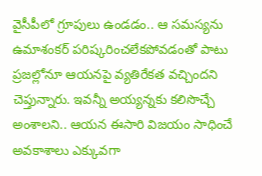వైసీపీలో గ్రూపులు ఉండడం.. ఆ సమస్యను ఉమాశంకర్ పరిష్కరించలేకపోవడంతో పాటు ప్రజల్లోనూ ఆయనపై వ్యతిరేకత వచ్చిందని చెప్తున్నారు. ఇవన్నీ అయ్యన్నకు కలిసొచ్చే అంశాలని.. ఆయన ఈసారి విజయం సాధించే అవకాశాలు ఎక్కువగా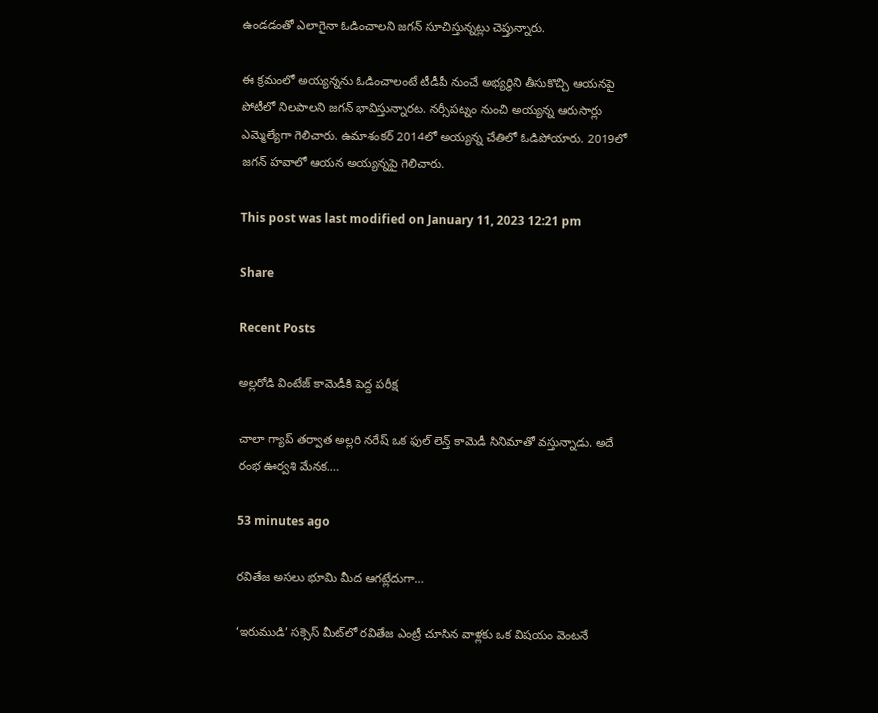ఉండడంతో ఎలాగైనా ఓడించాలని జగన్ సూచిస్తున్నట్లు చెప్తున్నారు.

ఈ క్రమంలో అయ్యన్నను ఓడించాలంటే టీడీపీ నుంచే అభ్యర్థిని తీసుకొచ్చి ఆయనపై పోటీలో నిలపాలని జగన్ భావిస్తున్నారట. నర్సీపట్నం నుంచి అయ్యన్న ఆరుసార్లు ఎమ్మెల్యేగా గెలిచారు. ఉమాశంకర్ 2014లో అయ్యన్న చేతిలో ఓడిపోయారు. 2019లో జగన్ హవాలో ఆయన అయ్యన్నపై గెలిచారు.

This post was last modified on January 11, 2023 12:21 pm

Share

Recent Posts

అల్లరోడి వింటేజ్ కామెడీకి పెద్ద పరీక్ష

చాలా గ్యాప్ తర్వాత అల్లరి నరేష్ ఒక ఫుల్ లెన్త్ కామెడీ సినిమాతో వస్తున్నాడు. అదే రంభ ఊర్వశి మేనక.…

53 minutes ago

రవితేజ అసలు భూమి మీద ఆగట్లేదుగా…

‘ఇరుముడి’ సక్సెస్ మీట్‌లో రవితేజ ఎంట్రీ చూసిన వాళ్లకు ఒక విషయం వెంటనే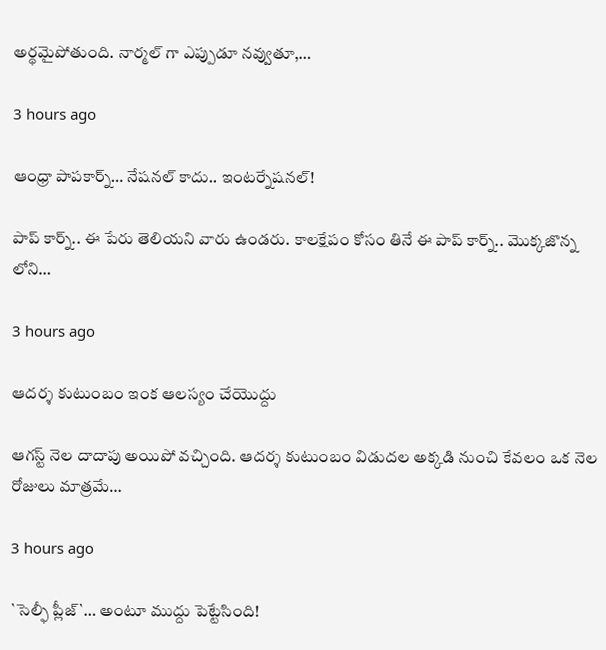అర్థమైపోతుంది. నార్మల్ గా ఎప్పుడూ నవ్వుతూ,…

3 hours ago

ఆంధ్రా పాపకార్న్… నేషనల్ కాదు.. ఇంటర్నేషనల్!

పాప్ కార్న్‌.. ఈ పేరు తెలియ‌ని వారు ఉండ‌రు. కాల‌క్షేపం కోసం తినే ఈ పాప్ కార్న్.. మొక్క‌జొన్న లోని…

3 hours ago

ఆదర్శ కుటుంబం ఇంక ఆలస్యం చేయొద్దు

ఆగస్ట్ నెల దాదాపు అయిపో వచ్చింది. ఆదర్శ కుటుంబం విడుదల అక్కడి నుంచి కేవలం ఒక నెల రోజులు మాత్రమే…

3 hours ago

`సెల్ఫీ ప్లీజ్`… అంటూ ముద్దు పెట్టేసింది!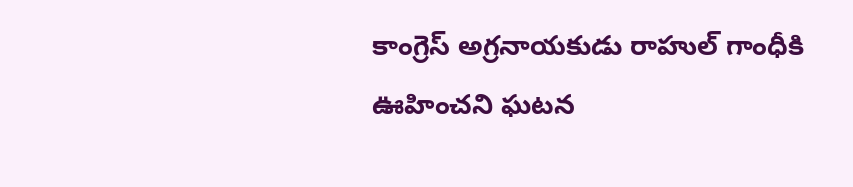కాంగ్రెస్ అగ్ర‌నాయ‌కుడు రాహుల్ గాంధీకి ఊహించ‌ని ఘ‌ట‌న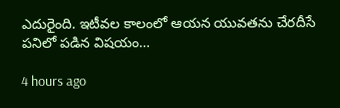ఎదురైంది. ఇటీవ‌ల కాలంలో ఆయ‌న యువ‌త‌ను చేర‌దీసే ప‌నిలో ప‌డిన విష‌యం…

4 hours ago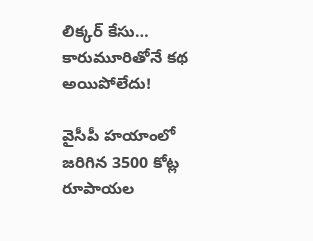లిక్క‌ర్ కేసు… కారుమూరితోనే క‌థ అయిపోలేదు!

వైసీపీ హ‌యాంలో జ‌రిగిన 3500 కోట్ల రూపాయ‌ల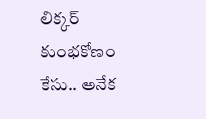లిక్క‌ర్ కుంభ‌కోణం కేసు.. అనేక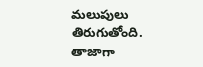మ‌లుపులు తిరుగుతోంది. తాజాగా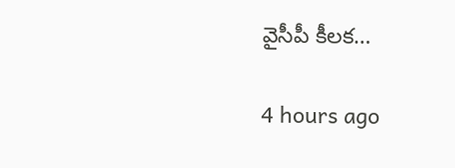వైసీపీ కీల‌క…

4 hours ago